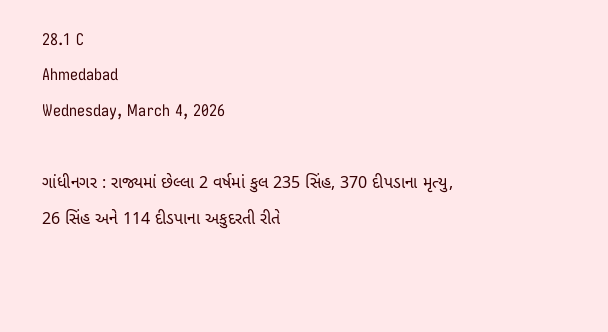28.1 C
Ahmedabad
Wednesday, March 4, 2026

ગાંધીનગર : રાજ્યમાં છેલ્લા 2 વર્ષમાં કુલ 235 સિંહ, 370 દીપડાના મૃત્યુ, 26 સિંહ અને 114 દીડપાના અકુદરતી રીતે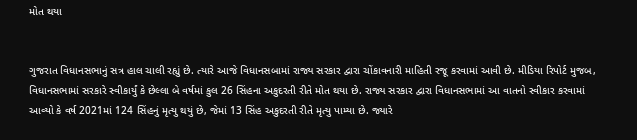મોત થયા


ગુજરાત વિધાનસભાનું સત્ર હાલ ચાલી રહ્યું છે. ત્યારે આજે વિધાનસબામાં રાજ્ય સરકાર દ્વારા ચોંકાવનારી માહિતી રજૂ કરવામાં આવી છે. મીડિયા રિપોર્ટ મુજબ, વિધાનસભામાં સરકારે સ્વીકાર્યું કે છેલ્લા બે વર્ષમાં કુલ 26 સિંહના અકુદરતી રીતે મોત થયા છે. રાજ્ય સરકાર દ્વારા વિધાનસભામાં આ વાતનો સ્વીકાર કરવામાં આવ્યો કે વર્ષ 2021માં 124 સિંહનું મૃત્યુ થયું છે, જેમાં 13 સિંહ અકુદરતી રીતે મૃત્યુ પામ્યા છે. જ્યારે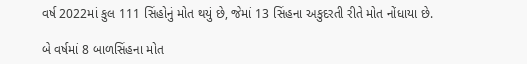વર્ષ 2022માં કુલ 111 સિંહોનું મોત થયું છે, જેમાં 13 સિંહના અકુદરતી રીતે મોત નોંધાયા છે.

બે વર્ષમાં 8 બાળસિંહના મોત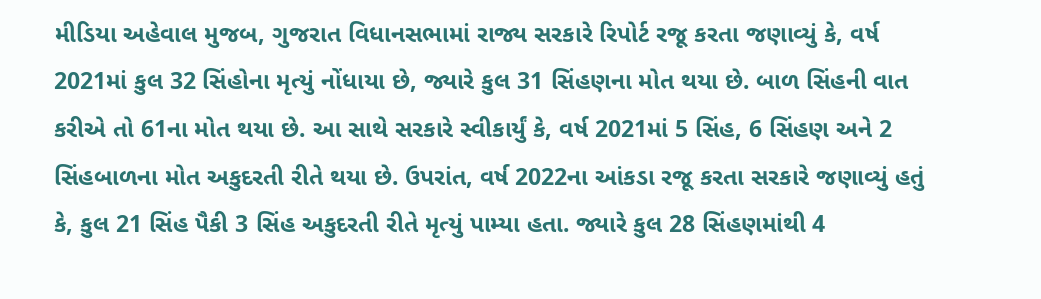મીડિયા અહેવાલ મુજબ, ગુજરાત વિધાનસભામાં રાજ્ય સરકારે રિપોર્ટ રજૂ કરતા જણાવ્યું કે, વર્ષ 2021માં કુલ 32 સિંહોના મૃત્યું નોંધાયા છે, જ્યારે કુલ 31 સિંહણના મોત થયા છે. બાળ સિંહની વાત કરીએ તો 61ના મોત થયા છે. આ સાથે સરકારે સ્વીકાર્યું કે, વર્ષ 2021માં 5 સિંહ, 6 સિંહણ અને 2 સિંહબાળના મોત અકુદરતી રીતે થયા છે. ઉપરાંત, વર્ષ 2022ના આંકડા રજૂ કરતા સરકારે જણાવ્યું હતું કે, કુલ 21 સિંહ પૈકી 3 સિંહ અકુદરતી રીતે મૃત્યું પામ્યા હતા. જ્યારે કુલ 28 સિંહણમાંથી 4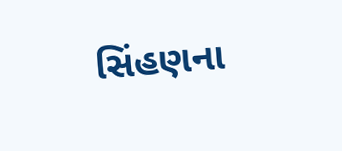સિંહણના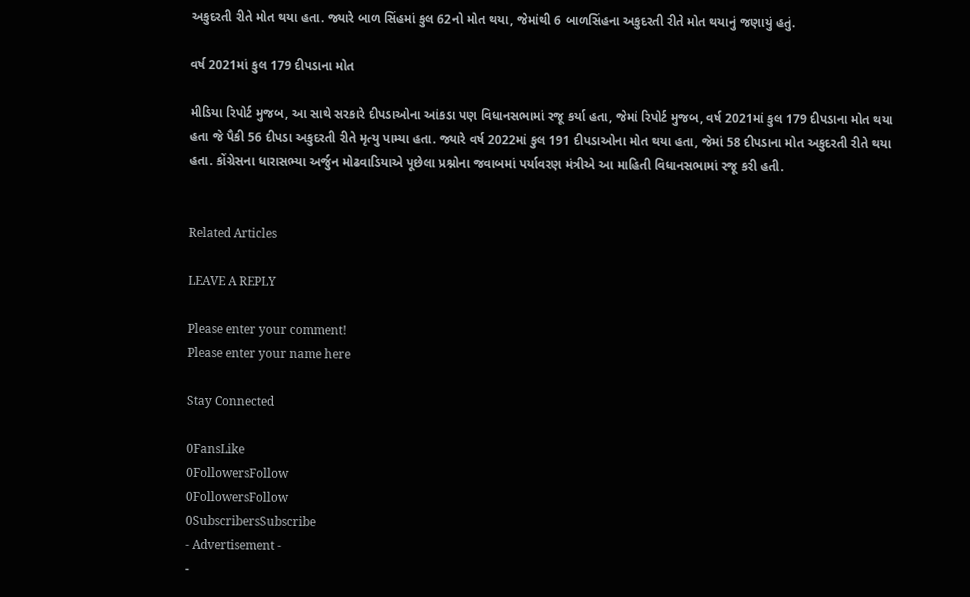અકુદરતી રીતે મોત થયા હતા. જ્યારે બાળ સિંહમાં કુલ 62નો મોત થયા, જેમાંથી 6 બાળસિંહના અકુદરતી રીતે મોત થયાનું જણાયું હતું.

વર્ષ 2021માં કુલ 179 દીપડાના મોત

મીડિયા રિપોર્ટ મુજબ, આ સાથે સરકારે દીપડાઓના આંકડા પણ વિધાનસભામાં રજૂ કર્યા હતા, જેમાં રિપોર્ટ મુજબ, વર્ષ 2021માં કુલ 179 દીપડાના મોત થયા હતા જે પૈકી 56 દીપડા અકુદરતી રીતે મૃત્યુ પામ્યા હતા. જ્યારે વર્ષ 2022માં કુલ 191 દીપડાઓના મોત થયા હતા, જેમાં 58 દીપડાના મોત અકુદરતી રીતે થયા હતા. કોંગ્રેસના ધારાસભ્યા અર્જુન મોઢવાડિયાએ પૂછેલા પ્રશ્નોના જવાબમાં પર્યાવરણ મંત્રીએ આ માહિતી વિધાનસભામાં રજૂ કરી હતી.


Related Articles

LEAVE A REPLY

Please enter your comment!
Please enter your name here

Stay Connected

0FansLike
0FollowersFollow
0FollowersFollow
0SubscribersSubscribe
- Advertisement -
-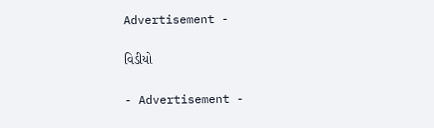Advertisement -

વિડીયો

- Advertisement -